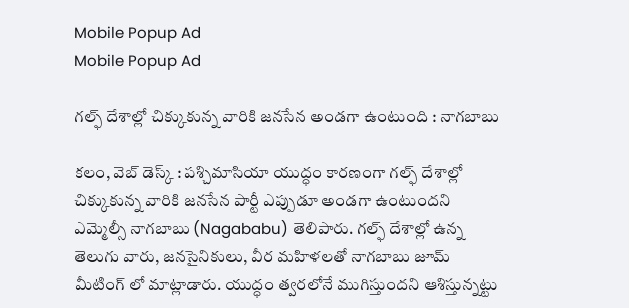Mobile Popup Ad
Mobile Popup Ad

గల్ఫ్‌ దేశాల్లో చిక్కుకున్న వారికి జనసేన అండగా ఉంటుంది : నాగబాబు

కలం, వెబ్ డెస్క్ : పశ్చిమాసియా యుద్ధం కారణంగా గల్ఫ్‌ దేశాల్లో చిక్కుకున్న వారికి జనసేన పార్టీ ఎప్పుడూ అండగా ఉంటుందని ఎమ్మెల్సీ నాగబాబు (Nagababu) తెలిపారు. గల్ఫ్‌ దేశాల్లో ఉన్న తెలుగు వారు, జనసైనికులు, వీర మహిళలతో నాగబాబు జూమ్ మీటింగ్ లో మాట్లాడారు. యుద్ధం త్వరలోనే ముగిస్తుందని ఆశిస్తున్నట్టు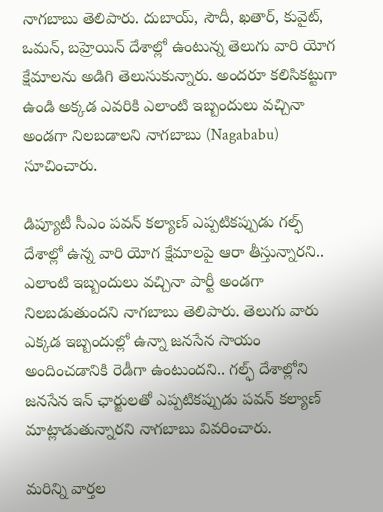నాగబాబు తెలిపారు. దుబాయ్, సౌదీ, ఖతార్, కువైట్, ఒమన్, బహ్రెయిన్ దేశాల్లో ఉంటున్న తెలుగు వారి యోగ క్షేమాలను అడిగి తెలుసుకున్నారు. అందరూ కలిసికట్టుగా ఉండి అక్కడ ఎవరికి ఎలాంటి ఇబ్బందులు వచ్చినా అండగా నిలబడాలని నాగబాబు (Nagababu) సూచించారు.

డిప్యూటీ సీఎం పవన్ కల్యాణ్‌ ఎప్పటికప్పుడు గల్ఫ్‌ దేశాల్లో ఉన్న వారి యోగ క్షేమాలపై ఆరా తీస్తున్నారని.. ఎలాంటి ఇబ్బందులు వచ్చినా పార్టీ అండగా నిలబడుతుందని నాగబాబు తెలిపారు. తెలుగు వారు ఎక్కడ ఇబ్బందుల్లో ఉన్నా జనసేన సాయం అందించడానికి రెడీగా ఉంటుందని.. గల్ఫ్‌ దేశాల్లోని జనసేన ఇన్ ఛార్జులతో ఎప్పటికప్పుడు పవన్ కల్యాణ్‌ మాట్లాడుతున్నారని నాగబాబు వివరించారు.

మ‌రిన్ని వార్త‌ల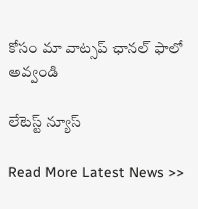కోసం మా వాట్స‌ప్ ఛాన‌ల్ ఫాలో అవ్వండి

లేటెస్ట్ న్యూస్‌

Read More Latest News >>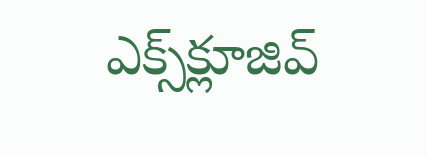ఎక్స్‌క్లూజివ్‌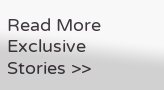Read More Exclusive Stories >>